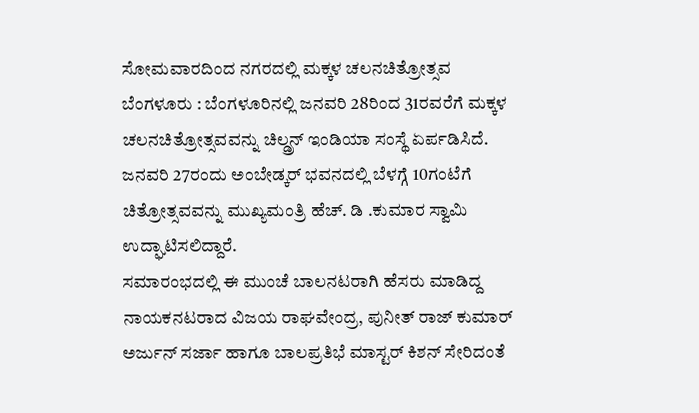ಸೋಮವಾರದಿಂದ ನಗರದಲ್ಲಿ ಮಕ್ಕಳ ಚಲನಚಿತ್ರೋತ್ಸವ
ಬೆಂಗಳೂರು : ಬೆಂಗಳೂರಿನಲ್ಲಿ ಜನವರಿ 28ರಿಂದ 31ರವರೆಗೆ ಮಕ್ಕಳ ಚಲನಚಿತ್ರೋತ್ಸವವನ್ನು ಚಿಲ್ಡ್ರನ್ ಇಂಡಿಯಾ ಸಂಸ್ಥೆ ಏರ್ಪಡಿಸಿದೆ.
ಜನವರಿ 27ರಂದು ಅಂಬೇಡ್ಕರ್ ಭವನದಲ್ಲಿ ಬೆಳಗ್ಗೆ 10ಗಂಟೆಗೆ ಚಿತ್ರೋತ್ಸವವನ್ನು ಮುಖ್ಯಮಂತ್ರಿ ಹೆಚ್. ಡಿ .ಕುಮಾರ ಸ್ವಾಮಿ ಉದ್ಘಾಟಿಸಲಿದ್ದಾರೆ.
ಸಮಾರಂಭದಲ್ಲಿ ಈ ಮುಂಚೆ ಬಾಲನಟರಾಗಿ ಹೆಸರು ಮಾಡಿದ್ದ ನಾಯಕನಟರಾದ ವಿಜಯ ರಾಘವೇಂದ್ರ, ಪುನೀತ್ ರಾಜ್ ಕುಮಾರ್ ಅರ್ಜುನ್ ಸರ್ಜಾ ಹಾಗೂ ಬಾಲಪ್ರತಿಭೆ ಮಾಸ್ಟರ್ ಕಿಶನ್ ಸೇರಿದಂತೆ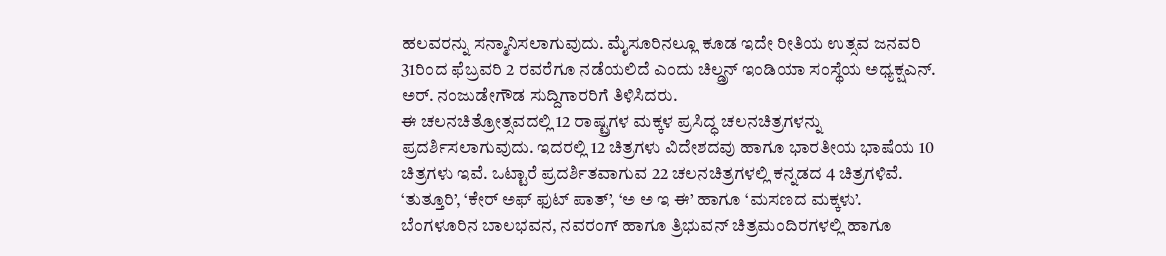ಹಲವರನ್ನು ಸನ್ಮಾನಿಸಲಾಗುವುದು. ಮೈಸೂರಿನಲ್ಲೂ ಕೂಡ ಇದೇ ರೀತಿಯ ಉತ್ಸವ ಜನವರಿ 31ರಿಂದ ಫೆಬ್ರವರಿ 2 ರವರೆಗೂ ನಡೆಯಲಿದೆ ಎಂದು ಚಿಲ್ಡ್ರನ್ ಇಂಡಿಯಾ ಸಂಸ್ಥೆಯ ಅಧ್ಯಕ್ಷಎನ್. ಅರ್. ನಂಜುಡೇಗೌಡ ಸುದ್ದಿಗಾರರಿಗೆ ತಿಳಿಸಿದರು.
ಈ ಚಲನಚಿತ್ರೋತ್ಸವದಲ್ಲಿ 12 ರಾಷ್ಟ್ರಗಳ ಮಕ್ಕಳ ಪ್ರಸಿದ್ಧ ಚಲನಚಿತ್ರಗಳನ್ನು ಪ್ರದರ್ಶಿಸಲಾಗುವುದು. ಇದರಲ್ಲಿ 12 ಚಿತ್ರಗಳು ವಿದೇಶದವು ಹಾಗೂ ಭಾರತೀಯ ಭಾಷೆಯ 10 ಚಿತ್ರಗಳು ಇವೆ. ಒಟ್ಟಾರೆ ಪ್ರದರ್ಶಿತವಾಗುವ 22 ಚಲನಚಿತ್ರಗಳಲ್ಲಿ ಕನ್ನಡದ 4 ಚಿತ್ರಗಳಿವೆ. ‘ತುತ್ತೂರಿ’, ‘ಕೇರ್ ಅಫ್ ಫುಟ್ ಪಾತ್’, ‘ಅ ಅ ಇ ಈ’ ಹಾಗೂ ‘ಮಸಣದ ಮಕ್ಕಳು’.
ಬೆಂಗಳೂರಿನ ಬಾಲಭವನ, ನವರಂಗ್ ಹಾಗೂ ತ್ರಿಭುವನ್ ಚಿತ್ರಮಂದಿರಗಳಲ್ಲಿ ಹಾಗೂ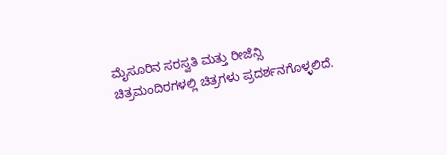ಮೈಸೂರಿನ ಸರಸ್ವತಿ ಮತ್ತು ರೀಜೆನ್ಸಿ ಚಿತ್ರಮಂದಿರಗಳಲ್ಲಿ ಚಿತ್ರಗಳು ಪ್ರದರ್ಶನಗೊಳ್ಳಲಿದೆ.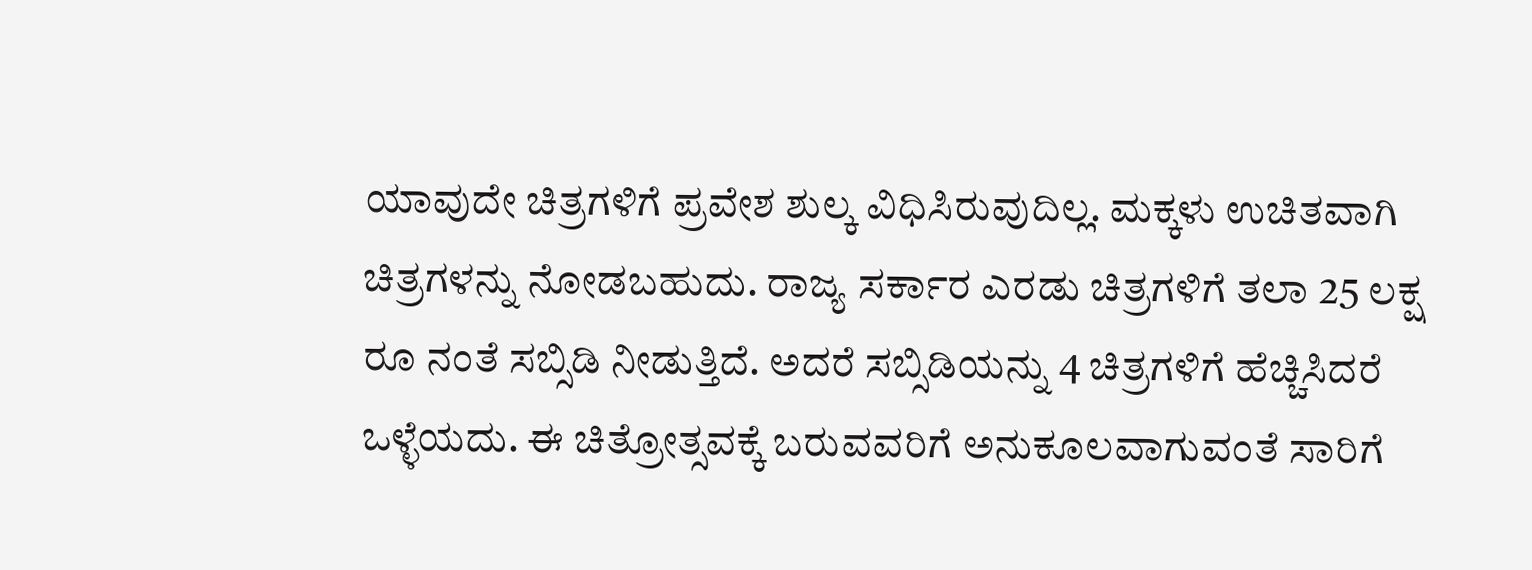ಯಾವುದೇ ಚಿತ್ರಗಳಿಗೆ ಪ್ರವೇಶ ಶುಲ್ಕ ವಿಧಿಸಿರುವುದಿಲ್ಲ. ಮಕ್ಕಳು ಉಚಿತವಾಗಿ ಚಿತ್ರಗಳನ್ನು ನೋಡಬಹುದು. ರಾಜ್ಯ ಸರ್ಕಾರ ಎರಡು ಚಿತ್ರಗಳಿಗೆ ತಲಾ 25 ಲಕ್ಷ ರೂ ನಂತೆ ಸಬ್ಸಿಡಿ ನೀಡುತ್ತಿದೆ. ಅದರೆ ಸಬ್ಸಿಡಿಯನ್ನು 4 ಚಿತ್ರಗಳಿಗೆ ಹೆಚ್ಚಿಸಿದರೆ ಒಳ್ಳೆಯದು. ಈ ಚಿತ್ರೋತ್ಸವಕ್ಕೆ ಬರುವವರಿಗೆ ಅನುಕೂಲವಾಗುವಂತೆ ಸಾರಿಗೆ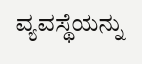ವ್ಯವಸ್ಥೆಯನ್ನು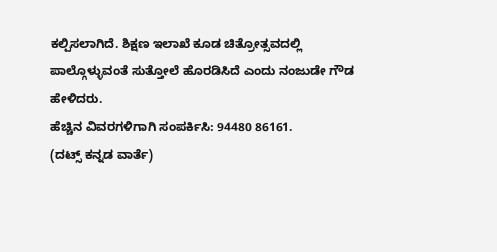ಕಲ್ಪಿಸಲಾಗಿದೆ. ಶಿಕ್ಷಣ ಇಲಾಖೆ ಕೂಡ ಚಿತ್ರೋತ್ಸವದಲ್ಲಿ ಪಾಲ್ಗೊಳ್ಳುವಂತೆ ಸುತ್ತೋಲೆ ಹೊರಡಿಸಿದೆ ಎಂದು ನಂಜುಡೇ ಗೌಡ ಹೇಳಿದರು.
ಹೆಚ್ಚಿನ ವಿವರಗಳಿಗಾಗಿ ಸಂಪರ್ಕಿಸಿ: 94480 86161.
(ದಟ್ಸ್ ಕನ್ನಡ ವಾರ್ತೆ)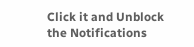Click it and Unblock the Notifications